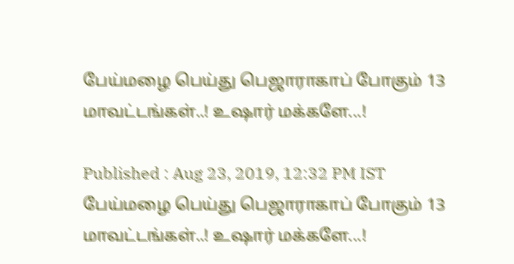பேய்மழை பெய்து பெஜாராகாப் போகும் 13 மாவட்டங்கள்..! உஷார் மக்களே...!

Published : Aug 23, 2019, 12:32 PM IST
பேய்மழை பெய்து பெஜாராகாப் போகும் 13 மாவட்டங்கள்..! உஷார் மக்களே...!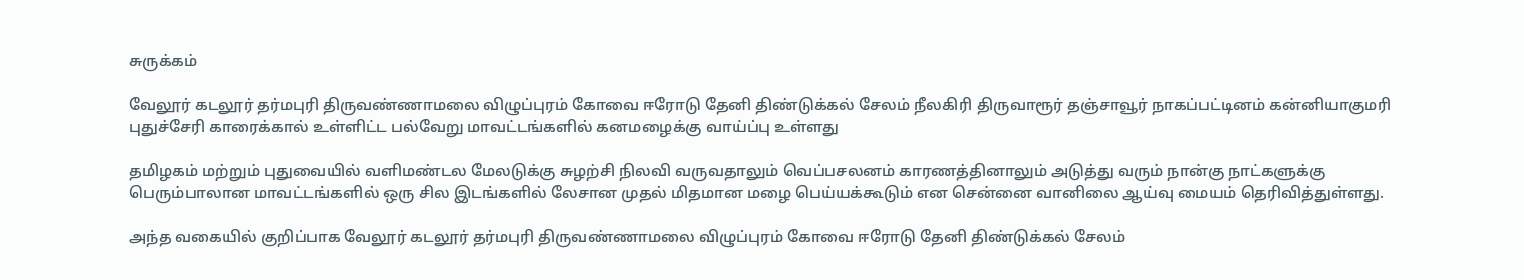சுருக்கம்

வேலூர் கடலூர் தர்மபுரி திருவண்ணாமலை விழுப்புரம் கோவை ஈரோடு தேனி திண்டுக்கல் சேலம் நீலகிரி திருவாரூர் தஞ்சாவூர் நாகப்பட்டினம் கன்னியாகுமரி புதுச்சேரி காரைக்கால் உள்ளிட்ட பல்வேறு மாவட்டங்களில் கனமழைக்கு வாய்ப்பு உள்ளது

தமிழகம் மற்றும் புதுவையில் வளிமண்டல மேலடுக்கு சுழற்சி நிலவி வருவதாலும் வெப்பசலனம் காரணத்தினாலும் அடுத்து வரும் நான்கு நாட்களுக்கு பெரும்பாலான மாவட்டங்களில் ஒரு சில இடங்களில் லேசான முதல் மிதமான மழை பெய்யக்கூடும் என சென்னை வானிலை ஆய்வு மையம் தெரிவித்துள்ளது.

அந்த வகையில் குறிப்பாக வேலூர் கடலூர் தர்மபுரி திருவண்ணாமலை விழுப்புரம் கோவை ஈரோடு தேனி திண்டுக்கல் சேலம்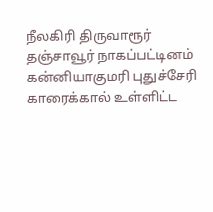நீலகிரி திருவாரூர் தஞ்சாவூர் நாகப்பட்டினம் கன்னியாகுமரி புதுச்சேரி காரைக்கால் உள்ளிட்ட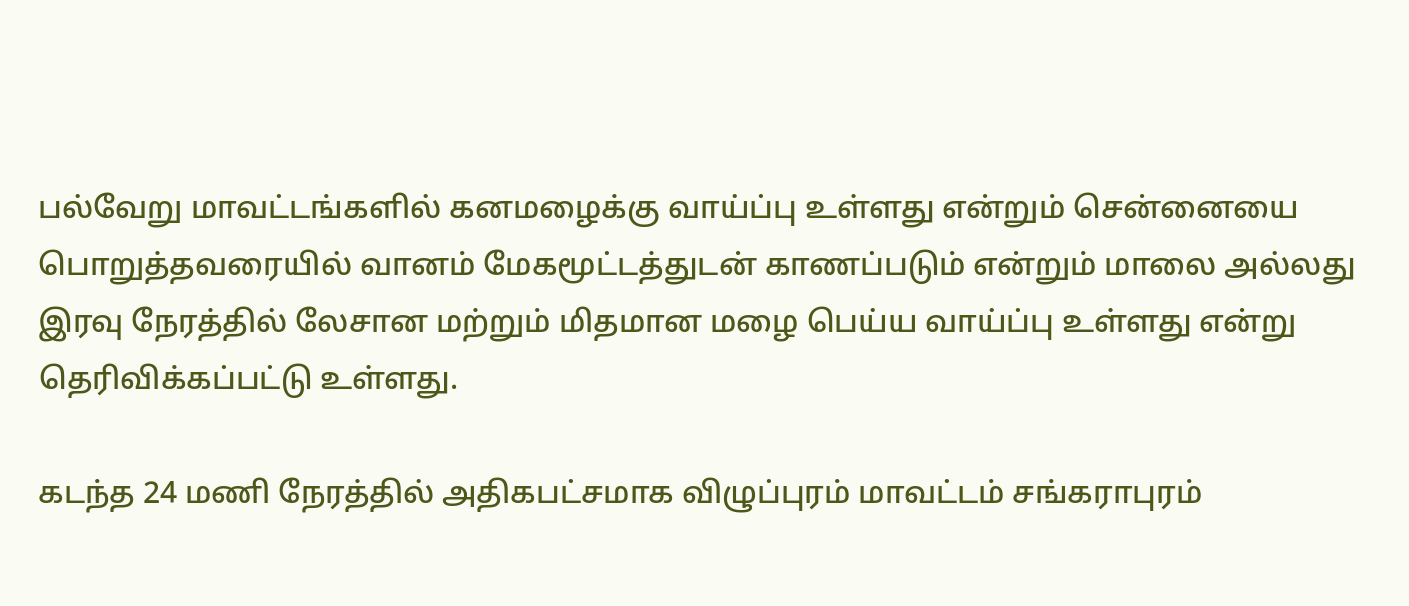பல்வேறு மாவட்டங்களில் கனமழைக்கு வாய்ப்பு உள்ளது என்றும் சென்னையை பொறுத்தவரையில் வானம் மேகமூட்டத்துடன் காணப்படும் என்றும் மாலை அல்லது இரவு நேரத்தில் லேசான மற்றும் மிதமான மழை பெய்ய வாய்ப்பு உள்ளது என்று தெரிவிக்கப்பட்டு உள்ளது.

கடந்த 24 மணி நேரத்தில் அதிகபட்சமாக விழுப்புரம் மாவட்டம் சங்கராபுரம்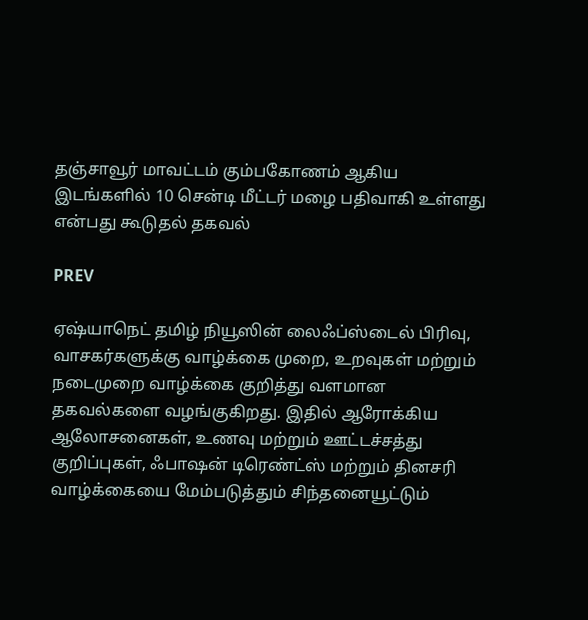தஞ்சாவூர் மாவட்டம் கும்பகோணம் ஆகிய இடங்களில் 10 சென்டி மீட்டர் மழை பதிவாகி உள்ளது என்பது கூடுதல் தகவல்

PREV

ஏஷ்யாநெட் தமிழ் நியூஸின் லைஃப்ஸ்டைல் பிரிவு, வாசகர்களுக்கு வாழ்க்கை முறை, உறவுகள் மற்றும் நடைமுறை வாழ்க்கை குறித்து வளமான தகவல்களை வழங்குகிறது. இதில் ஆரோக்கிய ஆலோசனைகள், உணவு மற்றும் ஊட்டச்சத்து குறிப்புகள், ஃபாஷன் டிரெண்ட்ஸ் மற்றும் தினசரி வாழ்க்கையை மேம்படுத்தும் சிந்தனையூட்டும்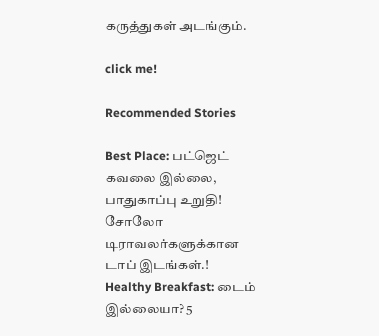கருத்துகள் அடங்கும்.

click me!

Recommended Stories

Best Place: பட்ஜெட் கவலை இல்லை, பாதுகாப்பு உறுதி! சோலோ டிராவலர்களுக்கான டாப் இடங்கள்.!
Healthy Breakfast: டைம் இல்லையா? 5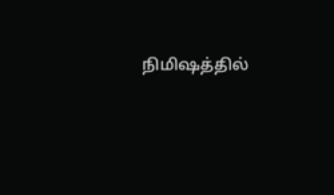நிமிஷத்தில்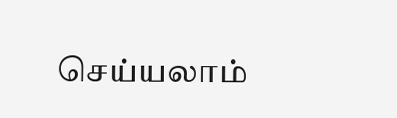செய்யலாம்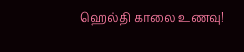ஹெல்தி காலை உணவு!